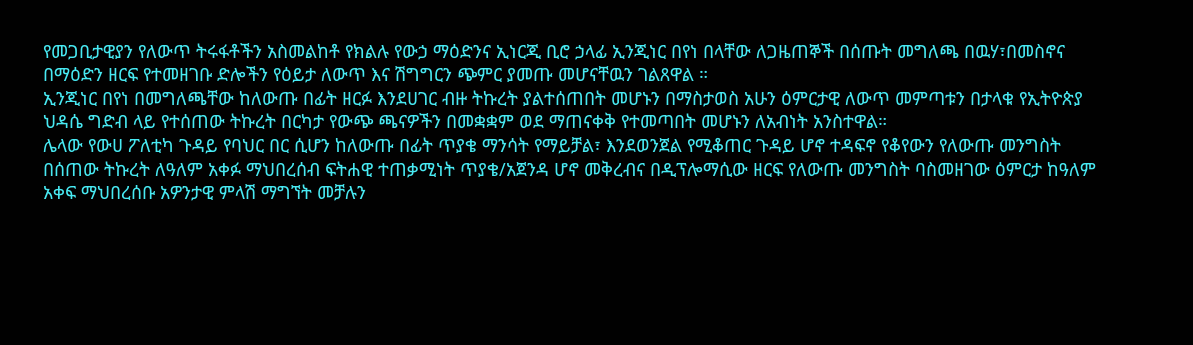የመጋቢታዊያን የለውጥ ትሩፋቶችን አስመልከቶ የክልሉ የውኃ ማዕድንና ኢነርጂ ቢሮ ኃላፊ ኢንጂነር በየነ በላቸው ለጋዜጠኞች በሰጡት መግለጫ በዉሃ፣በመስኖና በማዕድን ዘርፍ የተመዘገቡ ድሎችን የዕይታ ለውጥ እና ሽግግርን ጭምር ያመጡ መሆናቸዉን ገልጸዋል ።
ኢንጂነር በየነ በመግለጫቸው ከለውጡ በፊት ዘርፉ እንደሀገር ብዙ ትኩረት ያልተሰጠበት መሆኑን በማስታወስ አሁን ዕምርታዊ ለውጥ መምጣቱን በታላቁ የኢትዮጵያ ህዳሴ ግድብ ላይ የተሰጠው ትኩረት በርካታ የውጭ ጫናዎችን በመቋቋም ወደ ማጠናቀቅ የተመጣበት መሆኑን ለአብነት አንስተዋል።
ሌላው የውሀ ፖለቲካ ጉዳይ የባህር በር ሲሆን ከለውጡ በፊት ጥያቄ ማንሳት የማይቻል፣ እንደወንጀል የሚቆጠር ጉዳይ ሆኖ ተዳፍኖ የቆየውን የለውጡ መንግስት በሰጠው ትኩረት ለዓለም አቀፉ ማህበረሰብ ፍትሐዊ ተጠቃሚነት ጥያቄ/አጀንዳ ሆኖ መቅረብና በዲፕሎማሲው ዘርፍ የለውጡ መንግስት ባስመዘገው ዕምርታ ከዓለም አቀፍ ማህበረሰቡ አዎንታዊ ምላሽ ማግኘት መቻሉን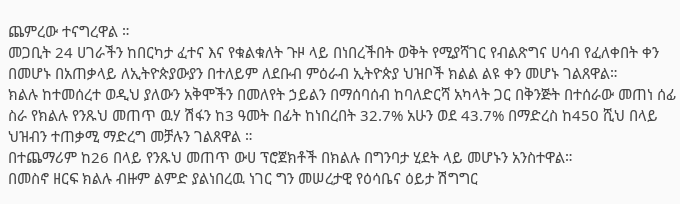ጨምረው ተናግረዋል ።
መጋቢት 24 ሀገራችን ከበርካታ ፈተና እና የቁልቁለት ጉዞ ላይ በነበረችበት ወቅት የሚያሻገር የብልጽግና ሀሳብ የፈለቀበት ቀን በመሆኑ በአጠቃላይ ለኢትዮጵያውያን በተለይም ለደቡብ ምዕራብ ኢትዮጵያ ህዝቦች ክልል ልዩ ቀን መሆኑ ገልጸዋል።
ክልሉ ከተመሰረተ ወዲህ ያለውን አቅሞችን በመለየት ኃይልን በማሰባሰብ ከባለድርሻ አካላት ጋር በቅንጅት በተሰራው መጠነ ሰፊ ስራ የክልሉ የንጹህ መጠጥ ዉሃ ሽፋን ከ3 ዓመት በፊት ከነበረበት 32.7% አሁን ወደ 43.7% በማድረስ ከ450 ሺህ በላይ ህዝብን ተጠቃሚ ማድረግ መቻሉን ገልጸዋል ።
በተጨማሪም ከ26 በላይ የንጹህ መጠጥ ውሀ ፕሮጀክቶች በክልሉ በግንባታ ሂደት ላይ መሆኑን አንስተዋል።
በመስኖ ዘርፍ ክልሉ ብዙም ልምድ ያልነበረዉ ነገር ግን መሠረታዊ የዕሳቤና ዕይታ ሽግግር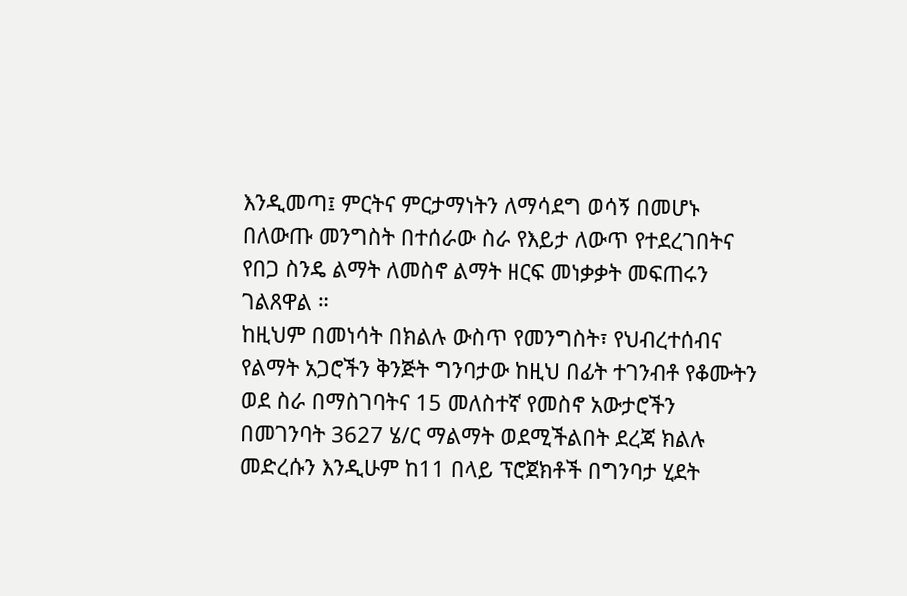እንዲመጣ፤ ምርትና ምርታማነትን ለማሳደግ ወሳኝ በመሆኑ በለውጡ መንግስት በተሰራው ስራ የእይታ ለውጥ የተደረገበትና የበጋ ስንዴ ልማት ለመስኖ ልማት ዘርፍ መነቃቃት መፍጠሩን ገልጸዋል ።
ከዚህም በመነሳት በክልሉ ውስጥ የመንግስት፣ የህብረተሰብና የልማት አጋሮችን ቅንጅት ግንባታው ከዚህ በፊት ተገንብቶ የቆሙትን ወደ ስራ በማስገባትና 15 መለስተኛ የመስኖ አውታሮችን በመገንባት 3627 ሄ/ር ማልማት ወደሚችልበት ደረጃ ክልሉ መድረሱን እንዲሁም ከ11 በላይ ፕሮጀክቶች በግንባታ ሂደት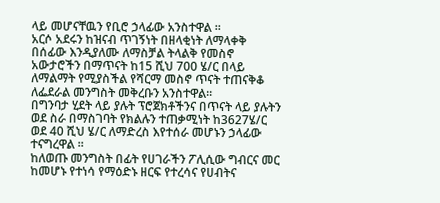ላይ መሆናቸዉን የቢሮ ኃላፊው አንስተዋል ።
አርሶ አደሩን ከዝናብ ጥገኝነት በዘላቂነት ለማላቀቅ በሰፊው እንዲያለሙ ለማስቻል ትላልቅ የመስኖ አውታሮችን በማጥናት ከ15 ሺህ 700 ሄ/ር በላይ ለማልማት የሚያስችል የሻርማ መስኖ ጥናት ተጠናቅቆ ለፌደራል መንግስት መቅረቡን አንስተዋል።
በግንባታ ሂደት ላይ ያሉት ፕሮጀክቶችንና በጥናት ላይ ያሉትን ወደ ስራ በማስገባት የክልሉን ተጠቃሚነት ከ3627ሄ/ር ወደ 40 ሺህ ሄ/ር ለማድረስ እየተሰራ መሆኑን ኃላፊው ተናግረዋል ።
ከለወጡ መንግስት በፊት የሀገራችን ፖሊሲው ግብርና መር ከመሆኑ የተነሳ የማዕድኑ ዘርፍ የተረሳና የሀብትና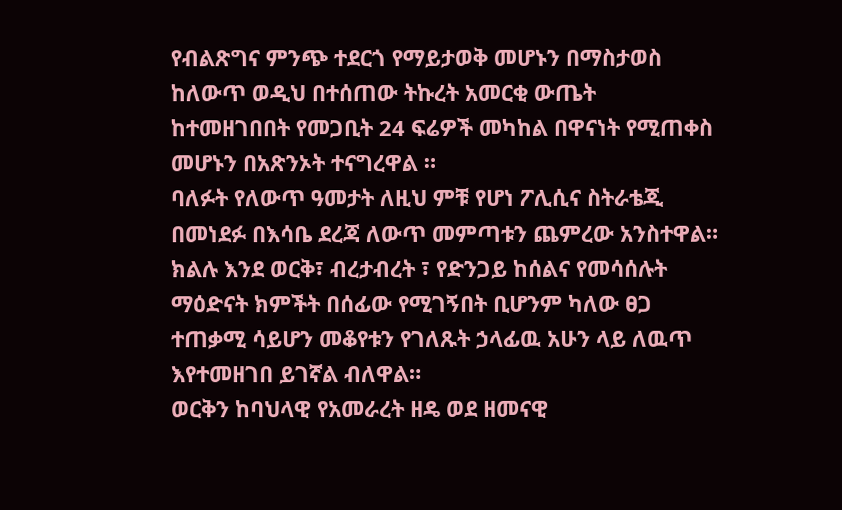የብልጽግና ምንጭ ተደርጎ የማይታወቅ መሆኑን በማስታወስ ከለውጥ ወዲህ በተሰጠው ትኩረት አመርቂ ውጤት ከተመዘገበበት የመጋቢት 24 ፍሬዎች መካከል በዋናነት የሚጠቀስ መሆኑን በአጽንኦት ተናግረዋል ።
ባለፉት የለውጥ ዓመታት ለዚህ ምቹ የሆነ ፖሊሲና ስትራቴጂ በመነደፉ በእሳቤ ደረጃ ለውጥ መምጣቱን ጨምረው አንስተዋል።
ክልሉ እንደ ወርቅ፣ ብረታብረት ፣ የድንጋይ ከሰልና የመሳሰሉት ማዕድናት ክምችት በሰፊው የሚገኝበት ቢሆንም ካለው ፀጋ ተጠቃሚ ሳይሆን መቆየቱን የገለጹት ኃላፊዉ አሁን ላይ ለዉጥ እየተመዘገበ ይገኛል ብለዋል።
ወርቅን ከባህላዊ የአመራረት ዘዴ ወደ ዘመናዊ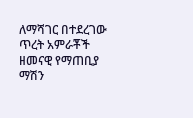ለማሻገር በተደረገው ጥረት አምራቾች ዘመናዊ የማጠቢያ ማሽን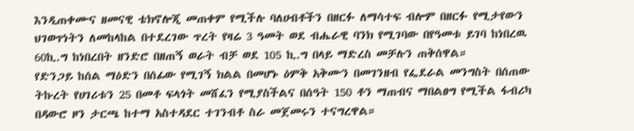እንዲጠቀሙና ዘመናዊ ቴክኖሎጂ መጠቀም የሚችሉ ባለሀብቶችን በዘርፉ ለማሳተፍ ብሎም በዘርፉ የሚታየውን ህገወጥነትን ለመከላከል በተደረገው ጥረት የዛሬ 3 ዓመት ወደ ብሔራዊ ባንክ የሚገባው በየዓመቱ ይገባ ከነበረዉ 60ኪ.ግ ከነበረበት ዘንድሮ በዘጠኝ ወራት ብቻ ወደ 105 ኪ.ግ በላይ ማድረስ መቻሉን ጠቅሰዋል።
የድንጋይ ከሰል ማዕድን በሰፊው የሚገኝ ክልል በመሆኑ ዕምቅ አቅሙን በመገንዘብ የፌደራል መንግስት በሰጠው ትኩረት የሀገሪቱን 25 በመቶ ፍላጎት መሸፈን የሚያስችልና በሰዓት 150 ቶን ማጠብና ማበልፀግ የሚችል ፋብሪካ በዳውሮ ዞን ታርጫ ከተማ አስተዳደር ተገንብቶ ስራ መጀመሩን ተናግረዋል።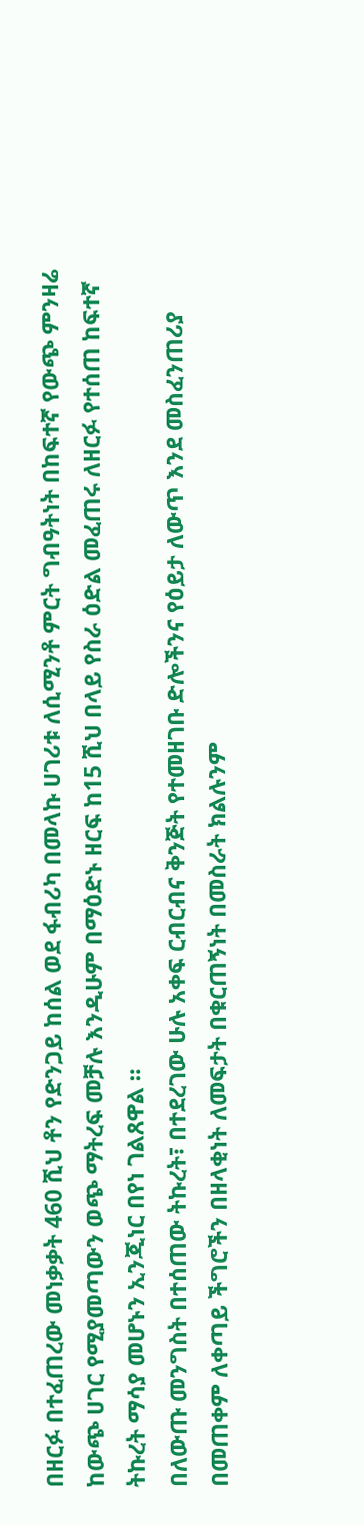በዘርፉ በተፈጠረው መነቃቃት 460 ሺህ ቶን የድንጋይ ከሰል ወደ ፋብሪካ በመላኩ ሀገሪቱ ለሲሚንቶ ምርት ግብዓትነት በከፍተኛ የውጭ ምንዛሬ ከውጭ ሀገር የሚያመጣውን ወጭ ማትረፍ መቻሉ እንዲሁም በማዕድኑ ዘርፍ ከ15 ሺህ በላይ የስራ ዕድል መፈጠሩ ለዘርፉ የተሰጠ ከፍተኛ ትኩረት ማሳያ መሆኑን ኢንጂነር በየነ ገልጸዋል ።
በለውጡ መንግስት በተሰጠው ትኩረት፣ በተደረገው ሁሉ አቀፍ ርብርብና ቅንጅት የተመዘገቡ ድሎችንና የዕይታ ለውጥ እንደ መስፈንጠሪያ በመጠቀም ለቀጣይ ችግሮችን በዘላቂነት ለመፍታት በቁርጠኝነት በመስራት ክልሉንም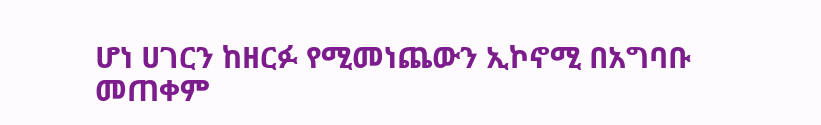ሆነ ሀገርን ከዘርፉ የሚመነጨውን ኢኮኖሚ በአግባቡ መጠቀም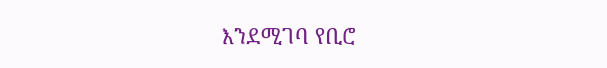እንደሚገባ የቢሮ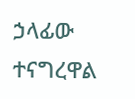ኃላፊው ተናግረዋል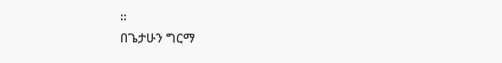።
በጌታሁን ግርማ